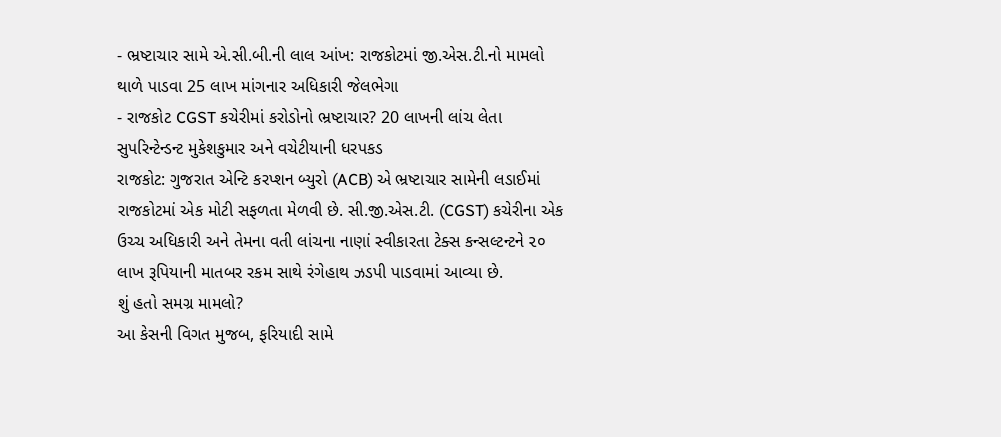- ભ્રષ્ટાચાર સામે એ.સી.બી.ની લાલ આંખ: રાજકોટમાં જી.એસ.ટી.નો મામલો થાળે પાડવા 25 લાખ માંગનાર અધિકારી જેલભેગા
- રાજકોટ CGST કચેરીમાં કરોડોનો ભ્રષ્ટાચાર? 20 લાખની લાંચ લેતા સુપરિન્ટેન્ડન્ટ મુકેશકુમાર અને વચેટીયાની ધરપકડ
રાજકોટ: ગુજરાત એન્ટિ કરપ્શન બ્યુરો (ACB) એ ભ્રષ્ટાચાર સામેની લડાઈમાં રાજકોટમાં એક મોટી સફળતા મેળવી છે. સી.જી.એસ.ટી. (CGST) કચેરીના એક ઉચ્ચ અધિકારી અને તેમના વતી લાંચના નાણાં સ્વીકારતા ટેક્સ કન્સલ્ટન્ટને ૨૦ લાખ રૂપિયાની માતબર રકમ સાથે રંગેહાથ ઝડપી પાડવામાં આવ્યા છે.
શું હતો સમગ્ર મામલો?
આ કેસની વિગત મુજબ, ફરિયાદી સામે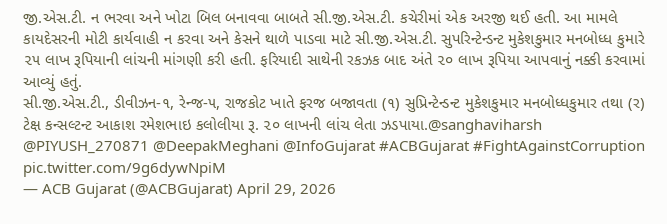જી.એસ.ટી. ન ભરવા અને ખોટા બિલ બનાવવા બાબતે સી.જી.એસ.ટી. કચેરીમાં એક અરજી થઈ હતી. આ મામલે કાયદેસરની મોટી કાર્યવાહી ન કરવા અને કેસને થાળે પાડવા માટે સી.જી.એસ.ટી. સુપરિન્ટેન્ડન્ટ મુકેશકુમાર મનબોધ્ધ કુમારે ૨૫ લાખ રૂપિયાની લાંચની માંગણી કરી હતી. ફરિયાદી સાથેની રકઝક બાદ અંતે ૨૦ લાખ રૂપિયા આપવાનું નક્કી કરવામાં આવ્યું હતું.
સી.જી.એસ.ટી., ડીવીઝન-૧, રેન્જ-૫, રાજકોટ ખાતે ફરજ બજાવતા (૧) સુપ્રિન્ટેન્ડન્ટ મુકેશકુમાર મનબોધ્ધકુમાર તથા (ર) ટેક્ષ કન્સલ્ટન્ટ આકાશ રમેશભાઇ કલોલીયા રૂ. ૨૦ લાખની લાંચ લેતા ઝડપાયા.@sanghaviharsh @PIYUSH_270871 @DeepakMeghani @InfoGujarat #ACBGujarat #FightAgainstCorruption pic.twitter.com/9g6dywNpiM
— ACB Gujarat (@ACBGujarat) April 29, 2026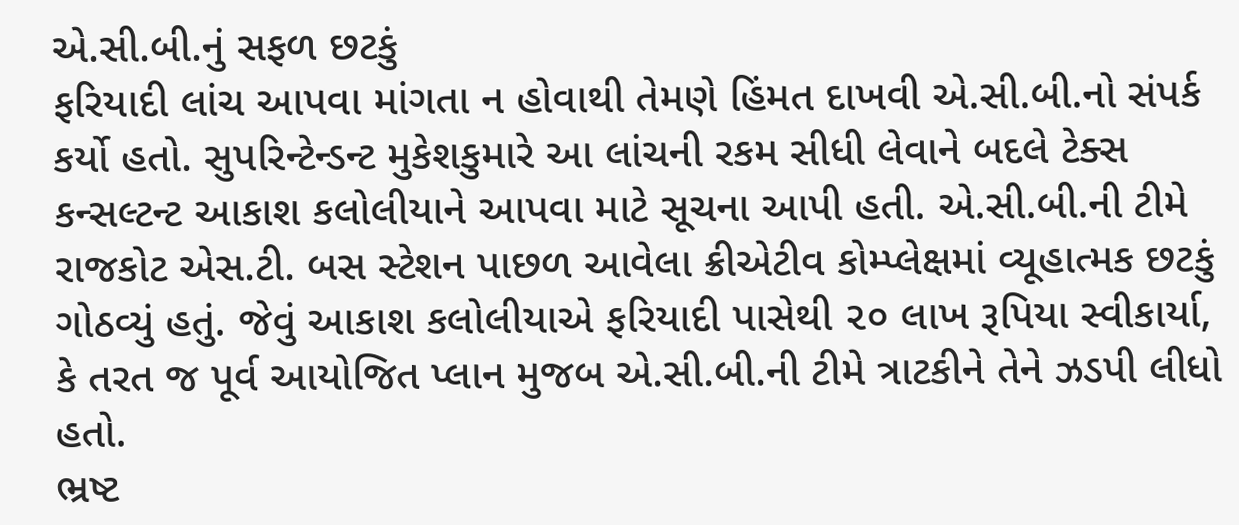એ.સી.બી.નું સફળ છટકું
ફરિયાદી લાંચ આપવા માંગતા ન હોવાથી તેમણે હિંમત દાખવી એ.સી.બી.નો સંપર્ક કર્યો હતો. સુપરિન્ટેન્ડન્ટ મુકેશકુમારે આ લાંચની રકમ સીધી લેવાને બદલે ટેક્સ કન્સલ્ટન્ટ આકાશ કલોલીયાને આપવા માટે સૂચના આપી હતી. એ.સી.બી.ની ટીમે રાજકોટ એસ.ટી. બસ સ્ટેશન પાછળ આવેલા ક્રીએટીવ કોમ્પ્લેક્ષમાં વ્યૂહાત્મક છટકું ગોઠવ્યું હતું. જેવું આકાશ કલોલીયાએ ફરિયાદી પાસેથી ૨૦ લાખ રૂપિયા સ્વીકાર્યા, કે તરત જ પૂર્વ આયોજિત પ્લાન મુજબ એ.સી.બી.ની ટીમે ત્રાટકીને તેને ઝડપી લીધો હતો.
ભ્રષ્ટ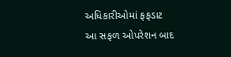અધિકારીઓમાં ફફડાટ
આ સફળ ઓપરેશન બાદ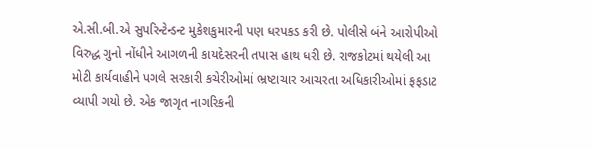એ.સી.બી.એ સુપરિન્ટેન્ડન્ટ મુકેશકુમારની પણ ધરપકડ કરી છે. પોલીસે બંને આરોપીઓ વિરુદ્ધ ગુનો નોંધીને આગળની કાયદેસરની તપાસ હાથ ધરી છે. રાજકોટમાં થયેલી આ મોટી કાર્યવાહીને પગલે સરકારી કચેરીઓમાં ભ્રષ્ટાચાર આચરતા અધિકારીઓમાં ફફડાટ વ્યાપી ગયો છે. એક જાગૃત નાગરિકની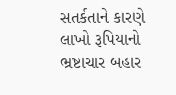સતર્કતાને કારણે લાખો રૂપિયાનો ભ્રષ્ટાચાર બહાર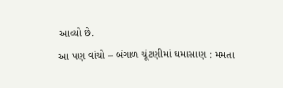આવ્યો છે.
આ પણ વાંચો – બંગાળ ચૂંટણીમાં ઘમાસાણ : મમતા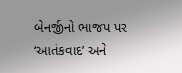બેનર્જીનો ભાજપ પર ‘આતંકવાદ’ અને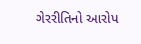ગેરરીતિનો આરોપ